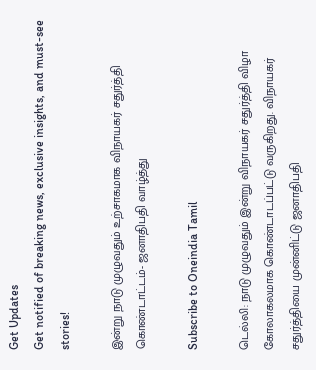Get Updates
Get notified of breaking news, exclusive insights, and must-see stories!

இன்று நாடு முழுவதும் உற்சாகமாக விநாயகர் சதுர்த்தி கொண்டாட்டம்- ஜனாதிபதி வாழ்த்து

Subscribe to Oneindia Tamil

டெல்லி: நாடு முழுவதும் இன்று விநாயகர் சதுர்த்தி விழா கோலாகலமாக கொண்டாடப்பட்டு வருகிறது. விநாயகர் சதுர்த்தியை முன்னிட்டு ஜனாதிபதி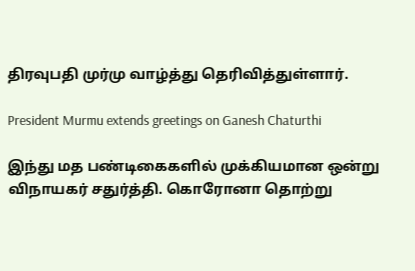திரவுபதி முர்மு வாழ்த்து தெரிவித்துள்ளார்.

President Murmu extends greetings on Ganesh Chaturthi

இந்து மத பண்டிகைகளில் முக்கியமான ஒன்று விநாயகர் சதுர்த்தி. கொரோனா தொற்று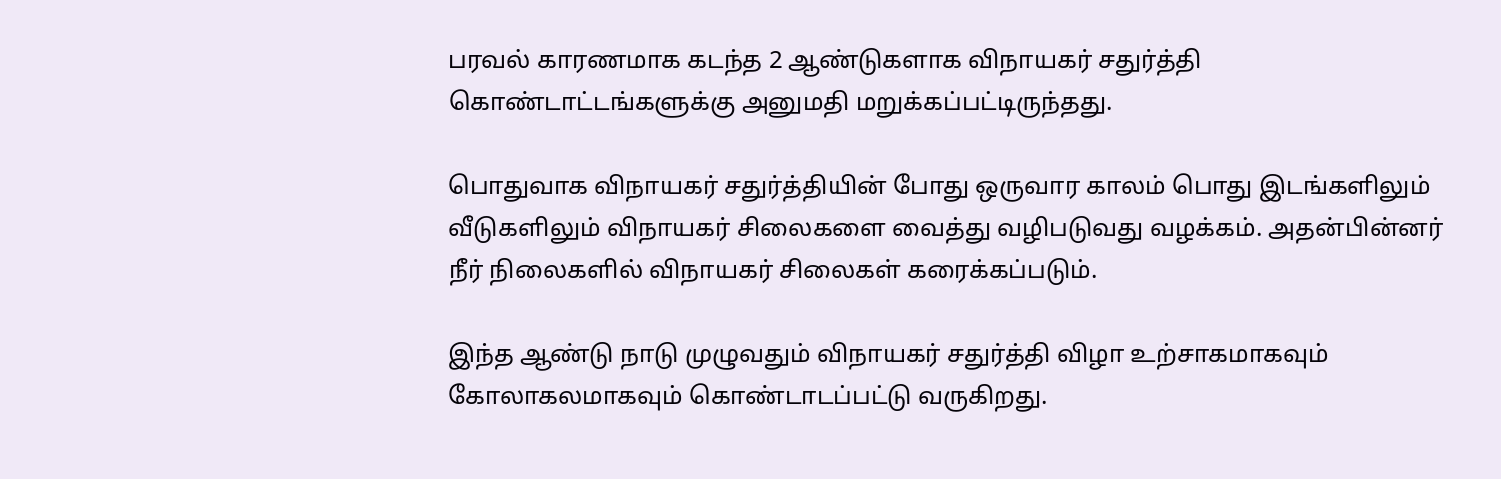பரவல் காரணமாக கடந்த 2 ஆண்டுகளாக விநாயகர் சதுர்த்தி கொண்டாட்டங்களுக்கு அனுமதி மறுக்கப்பட்டிருந்தது.

பொதுவாக விநாயகர் சதுர்த்தியின் போது ஒருவார காலம் பொது இடங்களிலும் வீடுகளிலும் விநாயகர் சிலைகளை வைத்து வழிபடுவது வழக்கம். அதன்பின்னர் நீர் நிலைகளில் விநாயகர் சிலைகள் கரைக்கப்படும்.

இந்த ஆண்டு நாடு முழுவதும் விநாயகர் சதுர்த்தி விழா உற்சாகமாகவும் கோலாகலமாகவும் கொண்டாடப்பட்டு வருகிறது.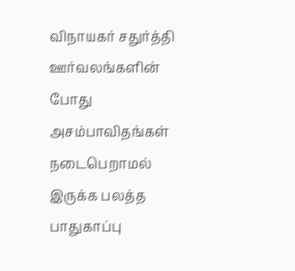விநாயகர் சதுர்த்தி ஊர்வலங்களின் போது அசம்பாவிதங்கள் நடைபெறாமல் இருக்க பலத்த பாதுகாப்பு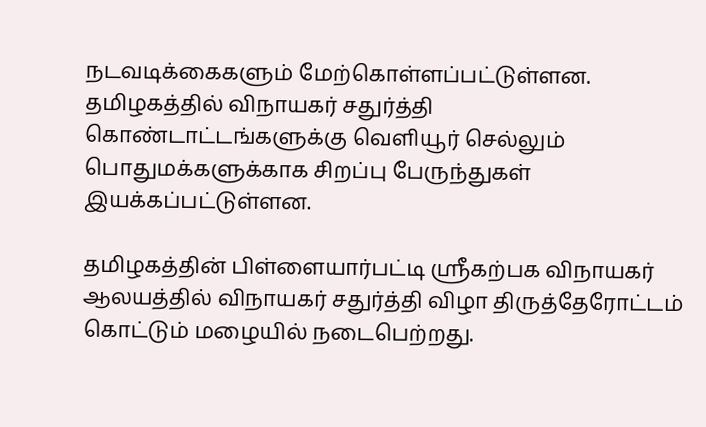நடவடிக்கைகளும் மேற்கொள்ளப்பட்டுள்ளன. தமிழகத்தில் விநாயகர் சதுர்த்தி கொண்டாட்டங்களுக்கு வெளியூர் செல்லும் பொதுமக்களுக்காக சிறப்பு பேருந்துகள் இயக்கப்பட்டுள்ளன.

தமிழகத்தின் பிள்ளையார்பட்டி ஸ்ரீகற்பக விநாயகர் ஆலயத்தில் விநாயகர் சதுர்த்தி விழா திருத்தேரோட்டம் கொட்டும் மழையில் நடைபெற்றது.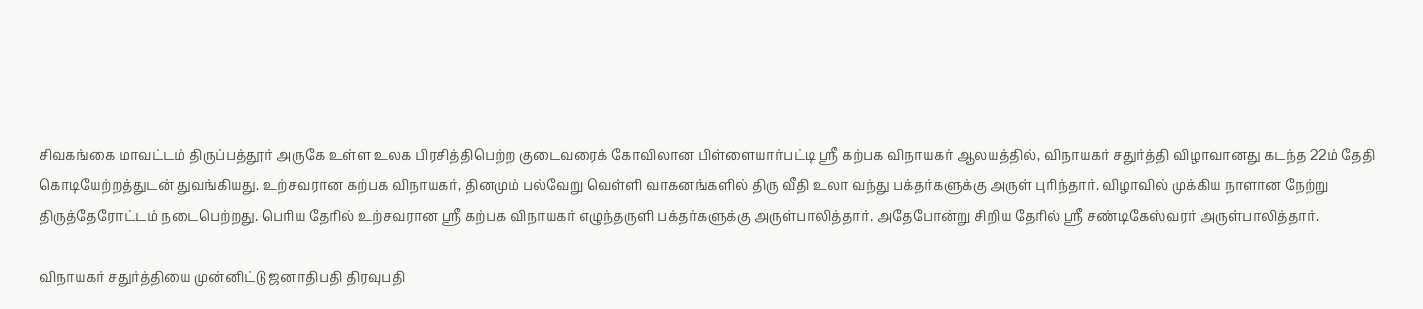சிவகங்கை மாவட்டம் திருப்பத்தூர் அருகே உள்ள உலக பிரசித்திபெற்ற குடைவரைக் கோவிலான பிள்ளையார்பட்டி ஸ்ரீ கற்பக விநாயகர் ஆலயத்தில், விநாயகர் சதுர்த்தி விழாவானது கடந்த 22ம் தேதி கொடியேற்றத்துடன் துவங்கியது. உற்சவரான கற்பக விநாயகர், தினமும் பல்வேறு வெள்ளி வாகனங்களில் திரு வீதி உலா வந்து பக்தர்களுக்கு அருள் புரிந்தார். விழாவில் முக்கிய நாளான நேற்று திருத்தேரோட்டம் நடைபெற்றது. பெரிய தேரில் உற்சவரான ஸ்ரீ கற்பக விநாயகர் எழுந்தருளி பக்தர்களுக்கு அருள்பாலித்தார். அதேபோன்று சிறிய தேரில் ஸ்ரீ சண்டிகேஸ்வரர் அருள்பாலித்தார்.

விநாயகர் சதுர்த்தியை முன்னிட்டு ஜனாதிபதி திரவுபதி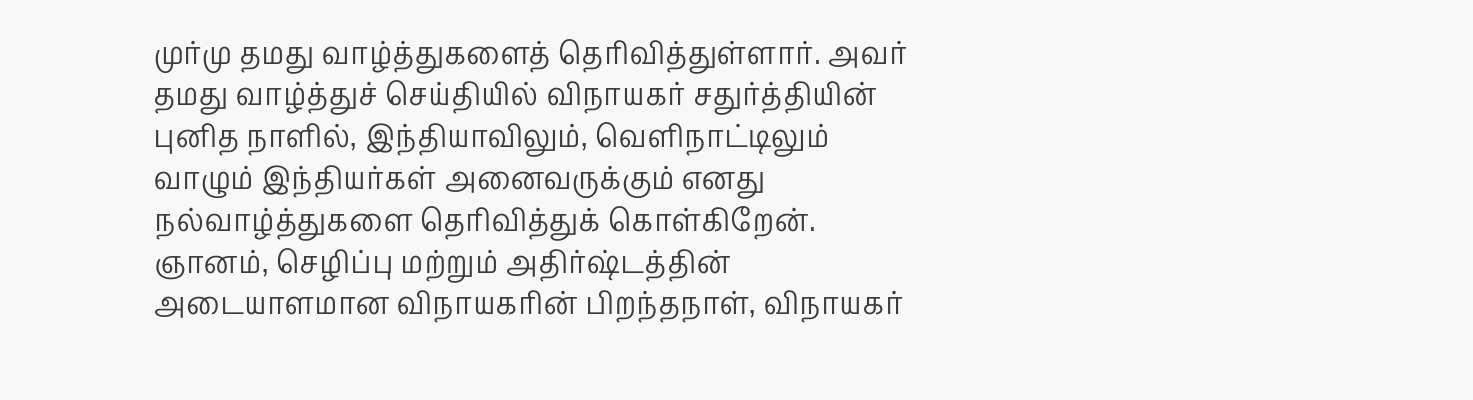முர்மு தமது வாழ்த்துகளைத் தெரிவித்துள்ளார். அவர் தமது வாழ்த்துச் செய்தியில் விநாயகர் சதுர்த்தியின் புனித நாளில், இந்தியாவிலும், வெளிநாட்டிலும் வாழும் இந்தியர்கள் அனைவருக்கும் எனது நல்வாழ்த்துகளை தெரிவித்துக் கொள்கிறேன்.
ஞானம், செழிப்பு மற்றும் அதிர்ஷ்டத்தின் அடையாளமான விநாயகரின் பிறந்தநாள், விநாயகர்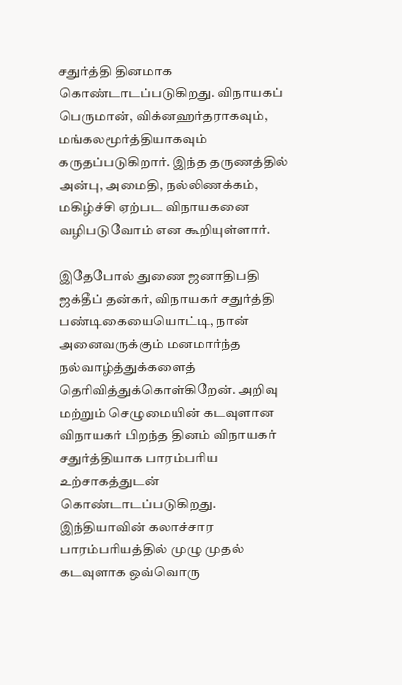சதுர்த்தி தினமாக கொண்டாடப்படுகிறது. விநாயகப் பெருமான், விக்னஹர்தராகவும், மங்கலமூர்த்தியாகவும் கருதப்படுகிறார். இந்த தருணத்தில் அன்பு, அமைதி, நல்லிணக்கம், மகிழ்ச்சி ஏற்பட விநாயகனை வழிபடுவோம் என கூறியுள்ளார்.

இதேபோல் துணை ஜனாதிபதி ஜக்தீப் தன்கர், விநாயகர் சதுர்த்தி பண்டிகையையொட்டி, நான் அனைவருக்கும் மனமார்ந்த நல்வாழ்த்துக்களைத் தெரிவித்துக்கொள்கிறேன். அறிவு மற்றும் செழுமையின் கடவுளான விநாயகர் பிறந்த தினம் விநாயகர் சதுர்த்தியாக பாரம்பரிய உற்சாகத்துடன் கொண்டாடப்படுகிறது. இந்தியாவின் கலாச்சார பாரம்பரியத்தில் முழு முதல் கடவுளாக ஒவ்வொரு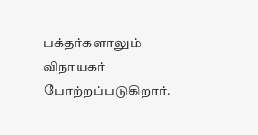பக்தர்களாலும் விநாயகர் போற்றப்படுகிறார்.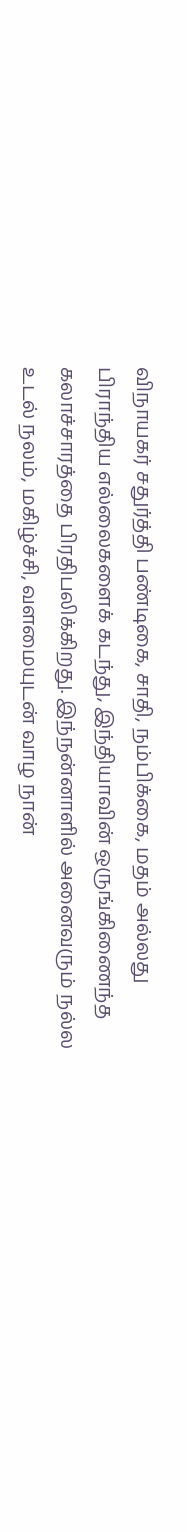விநாயகர் சதுர்த்தி பண்டிகை, சாதி, நம்பிக்கை, மதம் அல்லது பிராந்திய எல்லைகளைக் கடந்து, இந்தியாவின் ஒருங்கிணைந்த கலாச்சாரத்தை பிரதிபலிக்கிறது. இந்நன்னாளில் அனைவரும் நல்ல உடல் நலம், மகிழ்ச்சி, வளமையுடன் வாழ நான்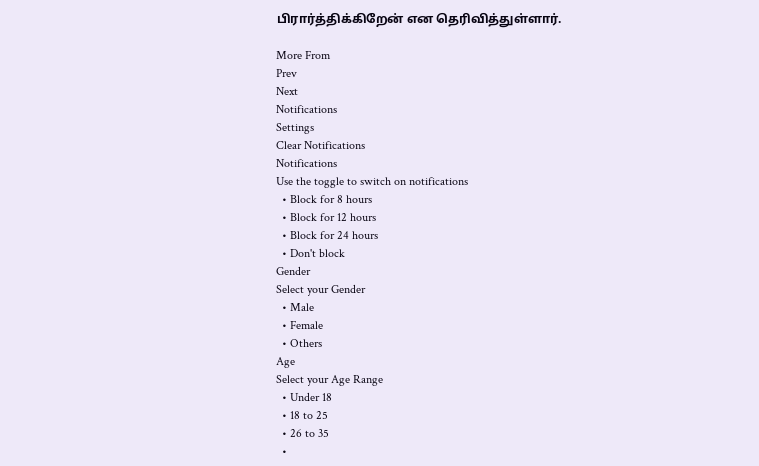பிரார்த்திக்கிறேன் என தெரிவித்துள்ளார்.

More From
Prev
Next
Notifications
Settings
Clear Notifications
Notifications
Use the toggle to switch on notifications
  • Block for 8 hours
  • Block for 12 hours
  • Block for 24 hours
  • Don't block
Gender
Select your Gender
  • Male
  • Female
  • Others
Age
Select your Age Range
  • Under 18
  • 18 to 25
  • 26 to 35
  •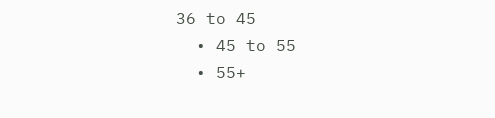36 to 45
  • 45 to 55
  • 55+